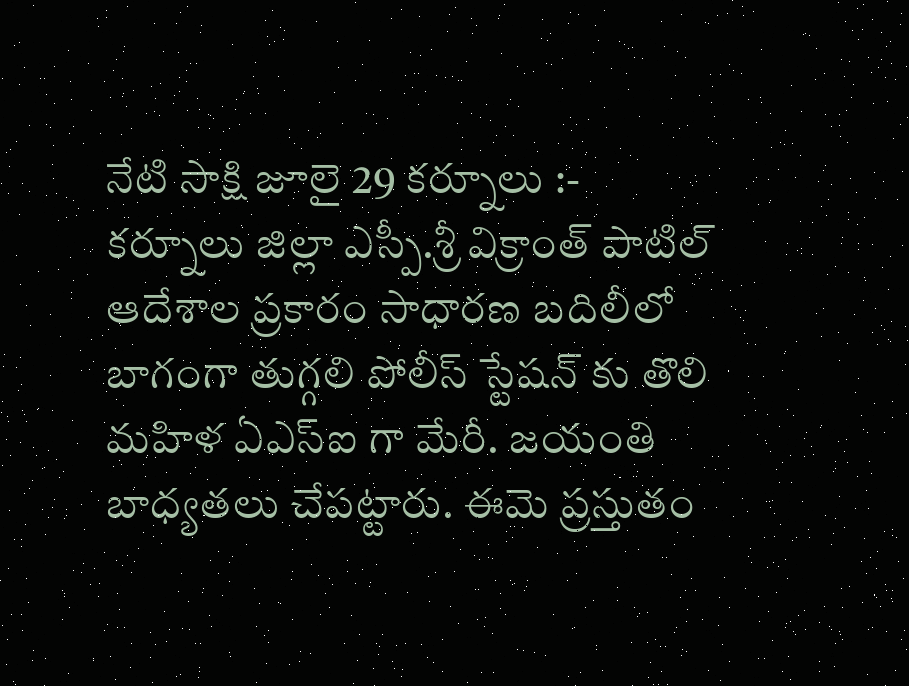నేటి సాక్షి జూలై 29 కర్నూలు :-
కర్నూలు జిల్లా ఎస్పీ.శ్రీ విక్రాంత్ పాటిల్ ఆదేశాల ప్రకారం సాధారణ బదిలీలో బాగంగా తుగ్గలి పోలీస్ స్టేషన్ కు తొలి మహిళ ఏఎస్ఐ గా మేరీ. జయంతి బాధ్యతలు చేపట్టారు. ఈమె ప్రస్తుతం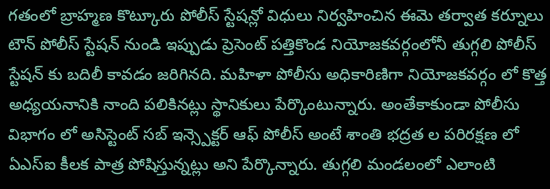గతంలో బ్రాహ్మణ కొట్కూరు పోలీస్ స్టేషన్లో విధులు నిర్వహించిన ఈమె తర్వాత కర్నూలు టౌన్ పోలీస్ స్టేషన్ నుండి ఇప్పుడు ప్రెసెంట్ పత్తికొండ నియోజకవర్గంలోనీ తుగ్గలి పోలీస్ స్టేషన్ కు బదిలీ కావడం జరిగినది. మహిళా పోలీసు అధికారిణిగా నియోజకవర్గం లో కొత్త అధ్యయనానికి నాంది పలికినట్లు స్థానికులు పేర్కొంటున్నారు. అంతేకాకుండా పోలీసు విభాగం లో అసిస్టెంట్ సబ్ ఇన్స్పెక్టర్ ఆఫ్ పోలీస్ అంటే శాంతి భద్రత ల పరిరక్షణ లో ఏఎస్ఐ కీలక పాత్ర పోషిస్తున్నట్లు అని పేర్కొన్నారు. తుగ్గలి మండలంలో ఎలాంటి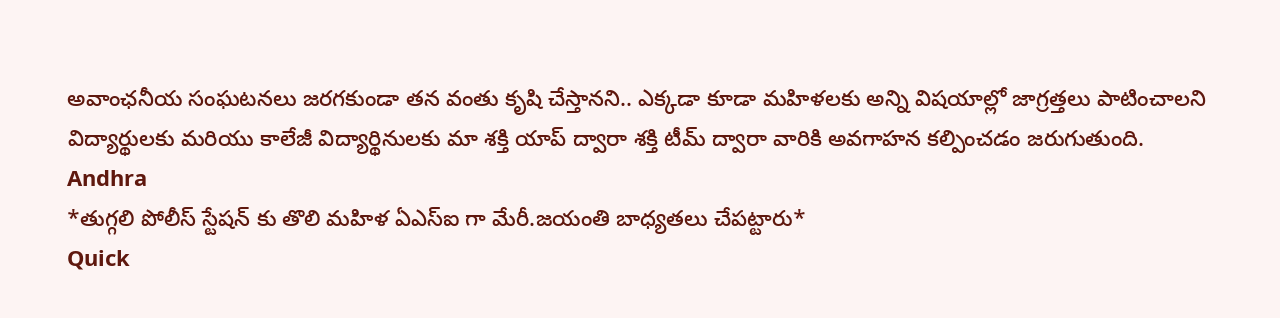అవాంఛనీయ సంఘటనలు జరగకుండా తన వంతు కృషి చేస్తానని.. ఎక్కడా కూడా మహిళలకు అన్ని విషయాల్లో జాగ్రత్తలు పాటించాలని విద్యార్థులకు మరియు కాలేజీ విద్యార్థినులకు మా శక్తి యాప్ ద్వారా శక్తి టీమ్ ద్వారా వారికి అవగాహన కల్పించడం జరుగుతుంది.
Andhra
*తుగ్గలి పోలీస్ స్టేషన్ కు తొలి మహిళ ఏఎస్ఐ గా మేరీ.జయంతి బాధ్యతలు చేపట్టారు*
Quick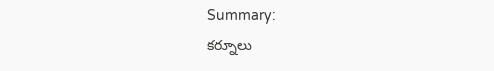Summary:
కర్నూలు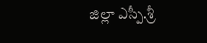జిల్లా ఎస్పీ.శ్రీ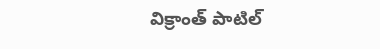విక్రాంత్ పాటిల్